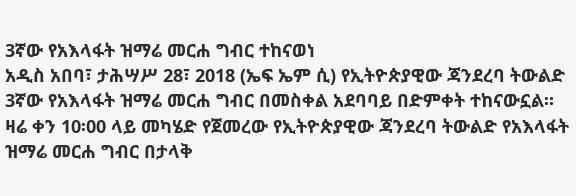3ኛው የአእላፋት ዝማሬ መርሐ ግብር ተከናወነ
አዲስ አበባ፣ ታሕሣሥ 28፣ 2018 (ኤፍ ኤም ሲ) የኢትዮጵያዊው ጃንደረባ ትውልድ 3ኛው የአእላፋት ዝማሬ መርሐ ግብር በመስቀል አደባባይ በድምቀት ተከናውኗል።
ዛሬ ቀን 10፡00 ላይ መካሄድ የጀመረው የኢትዮጵያዊው ጃንደረባ ትውልድ የአእላፋት ዝማሬ መርሐ ግብር በታላቅ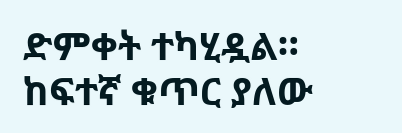ድምቀት ተካሂዷል።
ከፍተኛ ቁጥር ያለው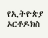የኢትዮጵያ ኦርቶዶክስ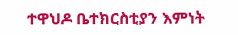ተዋህዶ ቤተክርስቲያን እምነት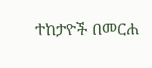ተከታዮች በመርሐ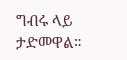ግብሩ ላይ ታድመዋል።